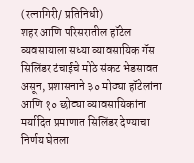(रत्नागिरी/ प्रतिनिधी)
शहर आणि परिसरातील हॉटेल व्यवसायाला सध्या व्यावसायिक गॅस सिलिंडर टंचाईचे मोठे संकट भेडसावत असून, प्रशासनाने ३० मोठ्या हॉटेलांना आणि १० छोट्या व्यावसायिकांना मर्यादित प्रमाणात सिलिंडर देण्याचा निर्णय घेतला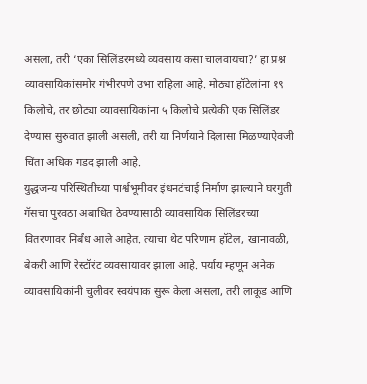असला, तरी ‘एका सिलिंडरमध्ये व्यवसाय कसा चालवायचा?’ हा प्रश्न व्यावसायिकांसमोर गंभीरपणे उभा राहिला आहे. मोठ्या हॉटेलांना १९ किलोचे, तर छोट्या व्यावसायिकांना ५ किलोचे प्रत्येकी एक सिलिंडर देण्यास सुरुवात झाली असली, तरी या निर्णयाने दिलासा मिळण्याऐवजी चिंता अधिक गडद झाली आहे.
युद्धजन्य परिस्थितीच्या पार्श्वभूमीवर इंधनटंचाई निर्माण झाल्याने घरगुती गॅसचा पुरवठा अबाधित ठेवण्यासाठी व्यावसायिक सिलिंडरच्या वितरणावर निर्बंध आले आहेत. त्याचा थेट परिणाम हॉटेल, खानावळी, बेकरी आणि रेस्टॉरंट व्यवसायावर झाला आहे. पर्याय म्हणून अनेक व्यावसायिकांनी चुलीवर स्वयंपाक सुरू केला असला, तरी लाकूड आणि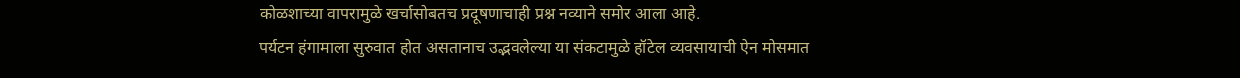कोळशाच्या वापरामुळे खर्चासोबतच प्रदूषणाचाही प्रश्न नव्याने समोर आला आहे.
पर्यटन हंगामाला सुरुवात होत असतानाच उद्भवलेल्या या संकटामुळे हॉटेल व्यवसायाची ऐन मोसमात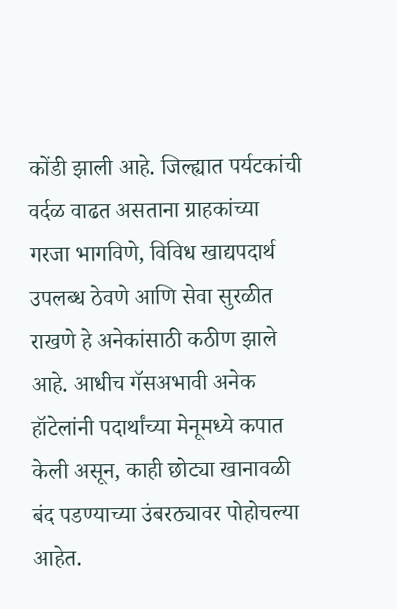कोंडी झाली आहे. जिल्ह्यात पर्यटकांची वर्दळ वाढत असताना ग्राहकांच्या गरजा भागविणे, विविध खाद्यपदार्थ उपलब्ध ठेवणे आणि सेवा सुरळीत राखणे हे अनेकांसाठी कठीण झाले आहे. आधीच गॅसअभावी अनेक हॉटेलांनी पदार्थांच्या मेनूमध्ये कपात केली असून, काही छोट्या खानावळी बंद पडण्याच्या उंबरठ्यावर पोहोचल्या आहेत.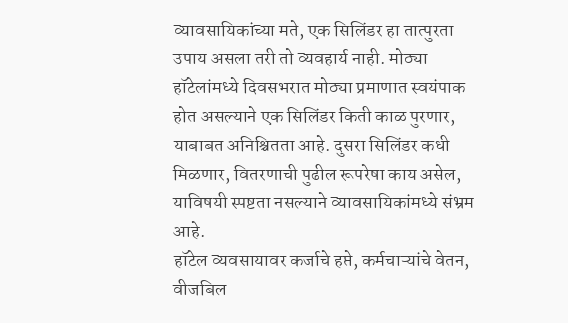व्यावसायिकांच्या मते, एक सिलिंडर हा तात्पुरता उपाय असला तरी तो व्यवहार्य नाही. मोठ्या हॉटेलांमध्ये दिवसभरात मोठ्या प्रमाणात स्वयंपाक होत असल्याने एक सिलिंडर किती काळ पुरणार, याबाबत अनिश्चितता आहे. दुसरा सिलिंडर कधी मिळणार, वितरणाची पुढील रूपरेषा काय असेल, याविषयी स्पष्टता नसल्याने व्यावसायिकांमध्ये संभ्रम आहे.
हॉटेल व्यवसायावर कर्जाचे हप्ते, कर्मचाऱ्यांचे वेतन, वीजबिल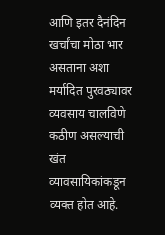आणि इतर दैनंदिन खर्चांचा मोठा भार असताना अशा मर्यादित पुरवठ्यावर व्यवसाय चालविणे कठीण असल्याची खंत व्यावसायिकांकडून व्यक्त होत आहे.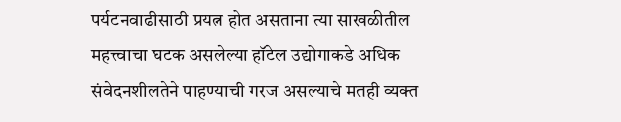पर्यटनवाढीसाठी प्रयत्न होत असताना त्या साखळीतील महत्त्वाचा घटक असलेल्या हॉटेल उद्योगाकडे अधिक संवेदनशीलतेने पाहण्याची गरज असल्याचे मतही व्यक्त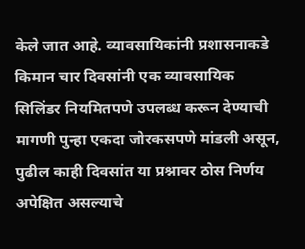केले जात आहे. व्यावसायिकांनी प्रशासनाकडे किमान चार दिवसांनी एक व्यावसायिक सिलिंडर नियमितपणे उपलब्ध करून देण्याची मागणी पुन्हा एकदा जोरकसपणे मांडली असून, पुढील काही दिवसांत या प्रश्नावर ठोस निर्णय अपेक्षित असल्याचे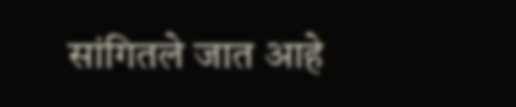सांगितले जात आहे